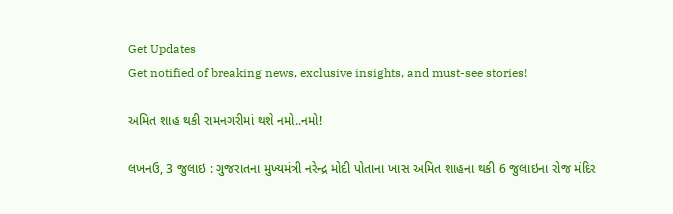Get Updates
Get notified of breaking news, exclusive insights, and must-see stories!

અમિત શાહ થકી રામનગરીમાં થશે નમો..નમો!

લખનઉ, 3 જુલાઇ : ગુજરાતના મુખ્યમંત્રી નરેન્દ્ર મોદી પોતાના ખાસ અમિત શાહના થકી 6 જુલાઇના રોજ મંદિર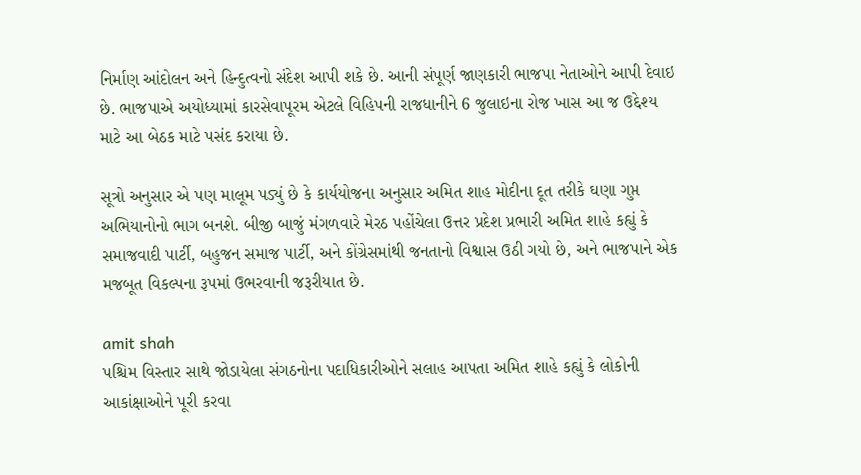નિર્માણ આંદોલન અને હિન્દુત્વનો સંદેશ આપી શકે છે. આની સંપૂર્ણ જાણકારી ભાજપા નેતાઓને આપી દેવાઇ છે. ભાજપાએ અયોધ્યામાં કારસેવાપૂરમ એટલે વિહિપની રાજધાનીને 6 જુલાઇના રોજ ખાસ આ જ ઉદ્દેશ્ય માટે આ બેઠક માટે પસંદ કરાયા છે.

સૂત્રો અનુસાર એ પણ માલૂમ પડ્યું છે કે કાર્યયોજના અનુસાર અમિત શાહ મોદીના દૂત તરીકે ઘણા ગુપ્ત અભિયાનોનો ભાગ બનશે. બીજી બાજું મંગળવારે મેરઠ પહોંચેલા ઉત્તર પ્રદેશ પ્રભારી અમિત શાહે કહ્યું કે સમાજવાદી પાર્ટી, બહુજન સમાજ પાર્ટી, અને કોંગ્રેસમાંથી જનતાનો વિશ્વાસ ઉઠી ગયો છે, અને ભાજપાને એક મજબૂત વિકલ્પના રૂપમાં ઉભરવાની જરૂરીયાત છે.

amit shah
પશ્ચિમ વિસ્તાર સાથે જોડાયેલા સંગઠનોના પદાધિકારીઓને સલાહ આપતા અમિત શાહે કહ્યું કે લોકોની આકાંક્ષાઓને પૂરી કરવા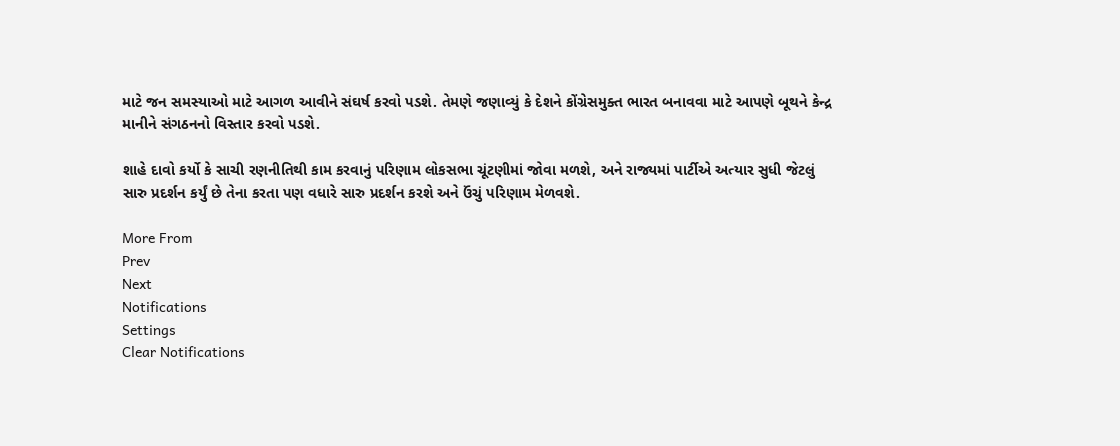માટે જન સમસ્યાઓ માટે આગળ આવીને સંઘર્ષ કરવો પડશે. તેમણે જણાવ્યું કે દેશને કોંગ્રેસમુક્ત ભારત બનાવવા માટે આપણે બૂથને કેન્દ્ર માનીને સંગઠનનો વિસ્તાર કરવો પડશે.

શાહે દાવો કર્યો કે સાચી રણનીતિથી કામ કરવાનું પરિણામ લોકસભા ચૂંટણીમાં જોવા મળશે, અને રાજ્યમાં પાર્ટીએ અત્યાર સુધી જેટલું સારુ પ્રદર્શન કર્યું છે તેના કરતા પણ વધારે સારુ પ્રદર્શન કરશે અને ઉંચું પરિણામ મેળવશે.

More From
Prev
Next
Notifications
Settings
Clear Notifications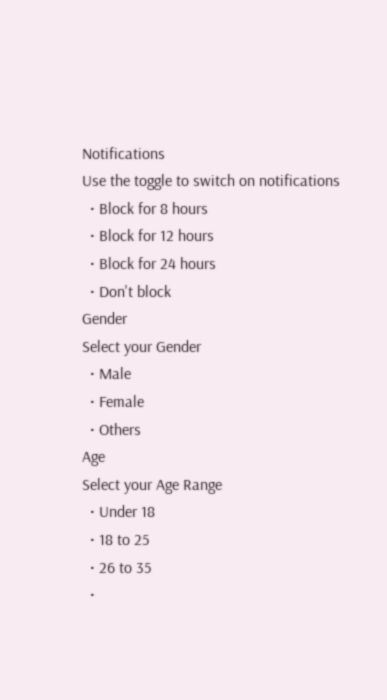Notifications
Use the toggle to switch on notifications
  • Block for 8 hours
  • Block for 12 hours
  • Block for 24 hours
  • Don't block
Gender
Select your Gender
  • Male
  • Female
  • Others
Age
Select your Age Range
  • Under 18
  • 18 to 25
  • 26 to 35
  •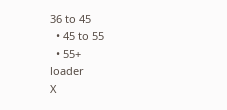36 to 45
  • 45 to 55
  • 55+
loader
X